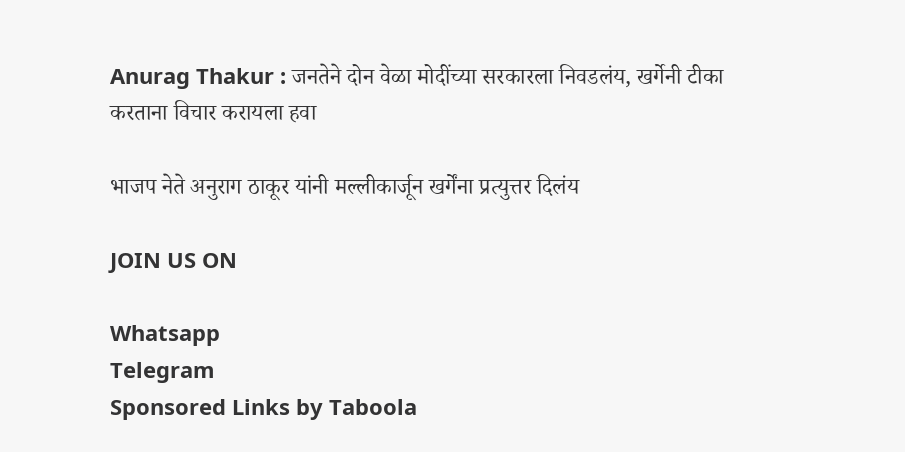Anurag Thakur : जनतेने दोन वेळा मोदींच्या सरकारला निवडलंय, खर्गेनी टीका करताना विचार करायला हवा

भाजप नेते अनुराग ठाकूर यांनी मल्लीकार्जून खर्गेंना प्रत्युत्तर दिलंय

JOIN US ON

Whatsapp
Telegram
Sponsored Links by Taboola